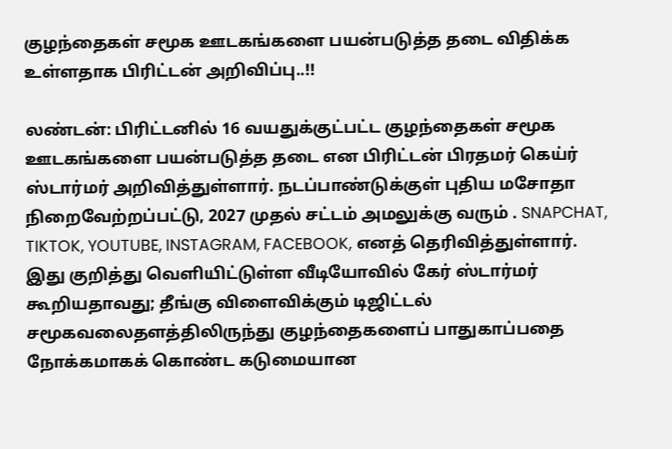குழந்தைகள் சமூக ஊடகங்களை பயன்படுத்த தடை விதிக்க உள்ளதாக பிரிட்டன் அறிவிப்பு..!!

லண்டன்: பிரிட்டனில் 16 வயதுக்குட்பட்ட குழந்தைகள் சமூக ஊடகங்களை பயன்படுத்த தடை என பிரிட்டன் பிரதமர் கெய்ர் ஸ்டார்மர் அறிவித்துள்ளார். நடப்பாண்டுக்குள் புதிய மசோதா நிறைவேற்றப்பட்டு, 2027 முதல் சட்டம் அமலுக்கு வரும் . SNAPCHAT, TIKTOK, YOUTUBE, INSTAGRAM, FACEBOOK, எனத் தெரிவித்துள்ளார்.  இது குறித்து வெளியிட்டுள்ள வீடியோவில் கேர் ஸ்டார்மர் கூறியதாவது; தீங்கு விளைவிக்கும் டிஜிட்டல் சமூகவலைதளத்திலிருந்து குழந்தைகளைப் பாதுகாப்பதை நோக்கமாகக் கொண்ட கடுமையான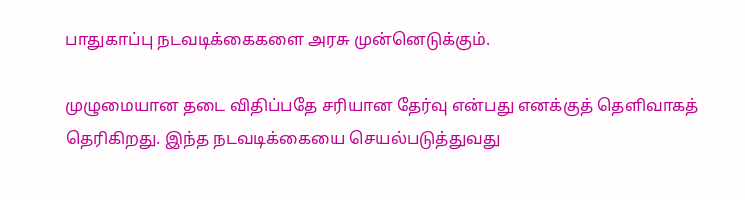பாதுகாப்பு நடவடிக்கைகளை அரசு முன்னெடுக்கும்.

முழுமையான தடை விதிப்பதே சரியான தேர்வு என்பது எனக்குத் தெளிவாகத் தெரிகிறது. இந்த நடவடிக்கையை செயல்படுத்துவது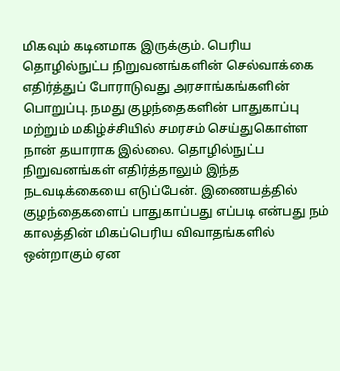மிகவும் கடினமாக இருக்கும். பெரிய தொழில்நுட்ப நிறுவனங்களின் செல்வாக்கை எதிர்த்துப் போராடுவது அரசாங்கங்களின் பொறுப்பு. நமது குழந்தைகளின் பாதுகாப்பு மற்றும் மகிழ்ச்சியில் சமரசம் செய்துகொள்ள நான் தயாராக இல்லை. தொழில்நுட்ப நிறுவனங்கள் எதிர்த்தாலும் இந்த நடவடிக்கையை எடுப்பேன். இணையத்தில் குழந்தைகளைப் பாதுகாப்பது எப்படி என்பது நம் காலத்தின் மிகப்பெரிய விவாதங்களில் ஒன்றாகும் ஏன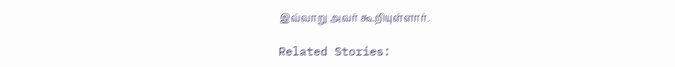இவ்வாறு அவர் கூறியுள்ளார்.

Related Stories: